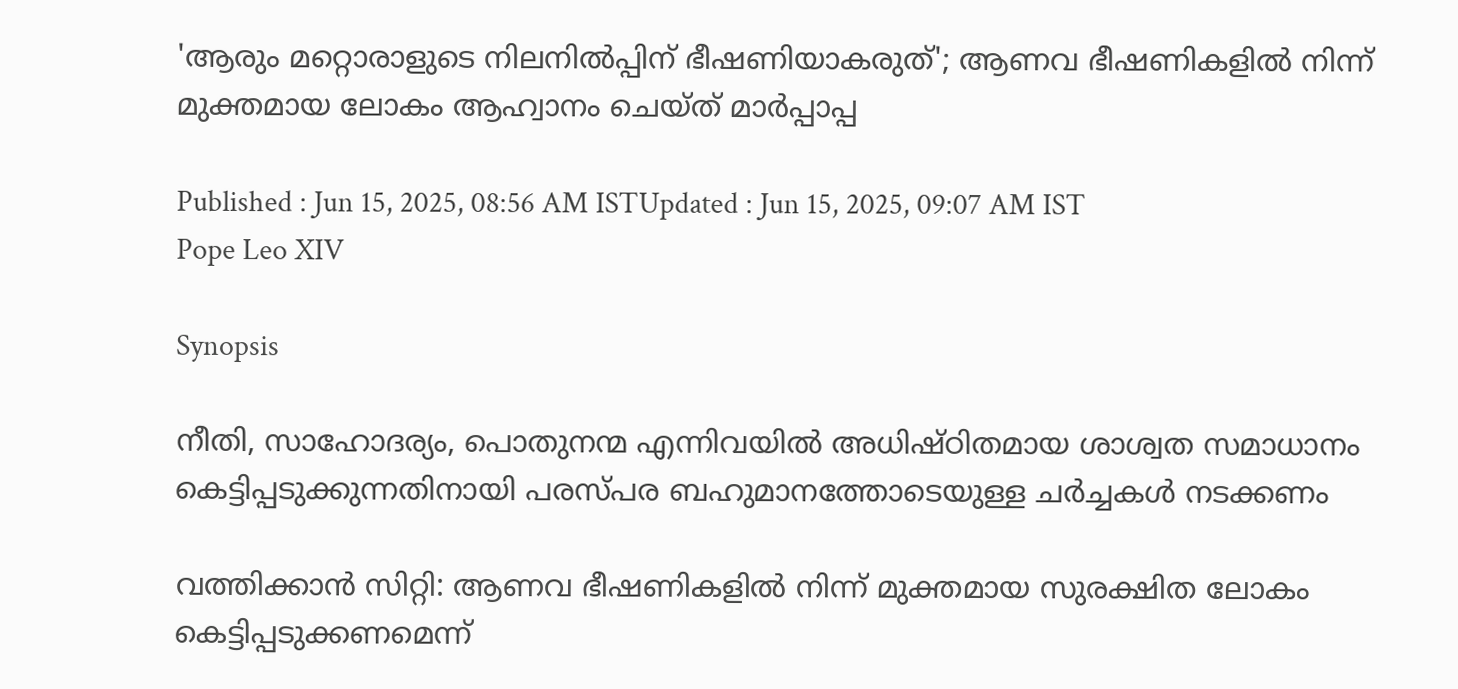'ആരും മറ്റൊരാളുടെ നിലനിൽപ്പിന് ഭീഷണിയാകരുത്'; ആണവ ഭീഷണികളിൽ നിന്ന് മുക്തമായ ലോകം ആഹ്വാനം ചെയ്ത് മാർപ്പാപ്പ

Published : Jun 15, 2025, 08:56 AM ISTUpdated : Jun 15, 2025, 09:07 AM IST
Pope Leo XIV

Synopsis

നീതി, സാഹോദര്യം, പൊതുനന്മ എന്നിവയിൽ അധിഷ്ഠിതമായ ശാശ്വത സമാധാനം കെട്ടിപ്പടുക്കുന്നതിനായി പരസ്പര ബഹുമാനത്തോടെയുള്ള ചർച്ചകൾ നടക്കണം

വത്തിക്കാൻ സിറ്റി: ആണവ ഭീഷണികളിൽ നിന്ന് മുക്തമായ സുരക്ഷിത ലോകം കെട്ടിപ്പടുക്കണമെന്ന്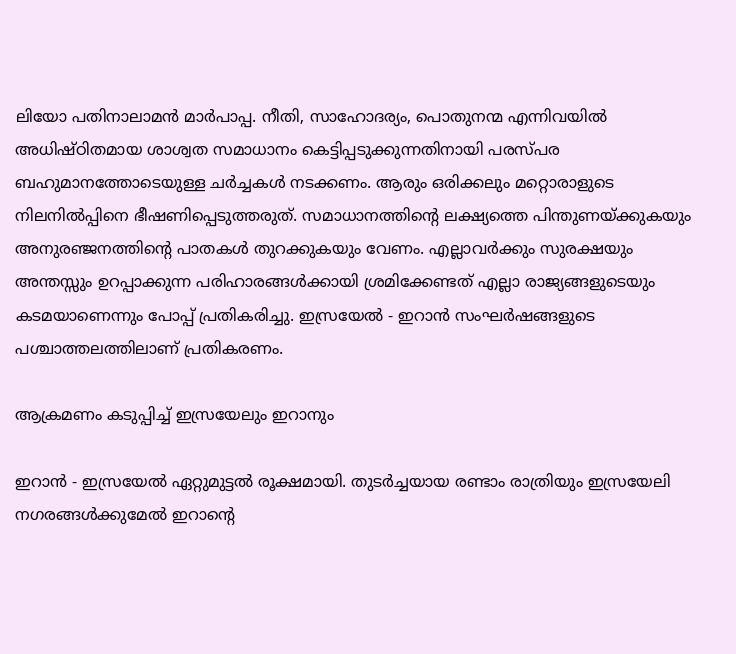ലിയോ പതിനാലാമൻ മാർപാപ്പ. നീതി, സാഹോദര്യം, പൊതുനന്മ എന്നിവയിൽ അധിഷ്ഠിതമായ ശാശ്വത സമാധാനം കെട്ടിപ്പടുക്കുന്നതിനായി പരസ്പര ബഹുമാനത്തോടെയുള്ള ചർച്ചകൾ നടക്കണം. ആരും ഒരിക്കലും മറ്റൊരാളുടെ നിലനിൽപ്പിനെ ഭീഷണിപ്പെടുത്തരുത്. സമാധാനത്തിന്‍റെ ലക്ഷ്യത്തെ പിന്തുണയ്ക്കുകയും അനുരഞ്ജനത്തിന്‍റെ പാതകൾ തുറക്കുകയും വേണം. എല്ലാവർക്കും സുരക്ഷയും അന്തസ്സും ഉറപ്പാക്കുന്ന പരിഹാരങ്ങൾക്കായി ശ്രമിക്കേണ്ടത് എല്ലാ രാജ്യങ്ങളുടെയും കടമയാണെന്നും പോപ്പ് പ്രതികരിച്ചു. ഇസ്രയേൽ - ഇറാൻ സംഘർഷങ്ങളുടെ പശ്ചാത്തലത്തിലാണ് പ്രതികരണം.

ആക്രമണം കടുപ്പിച്ച് ഇസ്രയേലും ഇറാനും

ഇറാൻ - ഇസ്രയേൽ ഏറ്റുമുട്ടൽ രൂക്ഷമായി. തുടർച്ചയായ രണ്ടാം രാത്രിയും ഇസ്രയേലി നഗരങ്ങൾക്കുമേൽ ഇറാന്‍റെ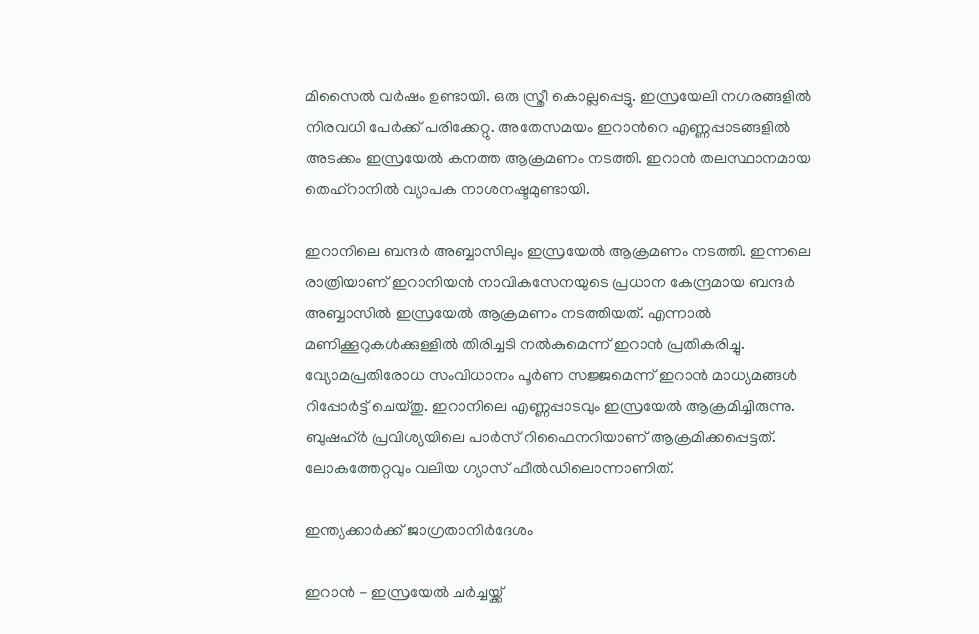മിസൈൽ വർഷം ഉണ്ടായി. ഒരു സ്ത്രീ കൊല്ലപ്പെട്ടു. ഇസ്രയേലി നഗരങ്ങളിൽ നിരവധി പേർക്ക് പരിക്കേറ്റു. അതേസമയം ഇറാന്‍റെ എണ്ണപ്പാടങ്ങളിൽ അടക്കം ഇസ്രയേൽ കനത്ത ആക്രമണം നടത്തി. ഇറാൻ തലസ്ഥാനമായ തെഹ്റാനിൽ വ്യാപക നാശനഷ്ടമുണ്ടായി.

ഇറാനിലെ ബന്ദര്‍ അബ്ബാസിലും ഇസ്രയേല്‍ ആക്രമണം നടത്തി. ഇന്നലെ രാത്രിയാണ് ഇറാനിയൻ നാവികസേനയുടെ പ്രധാന കേന്ദ്രമായ ബന്ദർ അബ്ബാസിൽ ഇസ്രയേൽ ആക്രമണം നടത്തിയത്. എന്നാൽ മണിക്കൂറുകൾക്കുള്ളിൽ തിരിച്ചടി നൽകുമെന്ന് ഇറാൻ പ്രതികരിച്ചു. വ്യോമപ്രതിരോധ സംവിധാനം പൂർണ സജ്ജമെന്ന് ഇറാൻ മാധ്യമങ്ങൾ റിപ്പോർട്ട് ചെയ്തു. ഇറാനിലെ എണ്ണപ്പാടവും ഇസ്രയേൽ ആക്രമിച്ചിരുന്നു. ബുഷഹ്ർ പ്രവിശ്യയിലെ പാർസ് റിഫൈനറിയാണ് ആക്രമിക്കപ്പെട്ടത്. ലോകത്തേറ്റവും വലിയ ഗ്യാസ് ഫീൽഡിലൊന്നാണിത്.

ഇന്ത്യക്കാർക്ക് ജാഗ്രതാനിർദേശം

ഇറാൻ - ഇസ്രയേൽ ചർച്ചയ്ക്ക്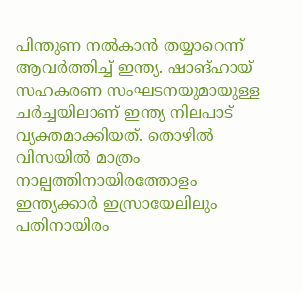പിന്തുണ നൽകാൻ തയ്യാറെന്ന് ആവർത്തിച്ച് ഇന്ത്യ. ഷാങ്ഹായ് സഹകരണ സംഘടനയുമായുള്ള ചർച്ചയിലാണ് ഇന്ത്യ നിലപാട് വ്യക്തമാക്കിയത്. തൊഴിൽ വിസയിൽ മാത്രം നാല്പത്തിനായിരത്തോളം ഇന്ത്യക്കാർ ഇസ്രായേലിലും പതിനായിരം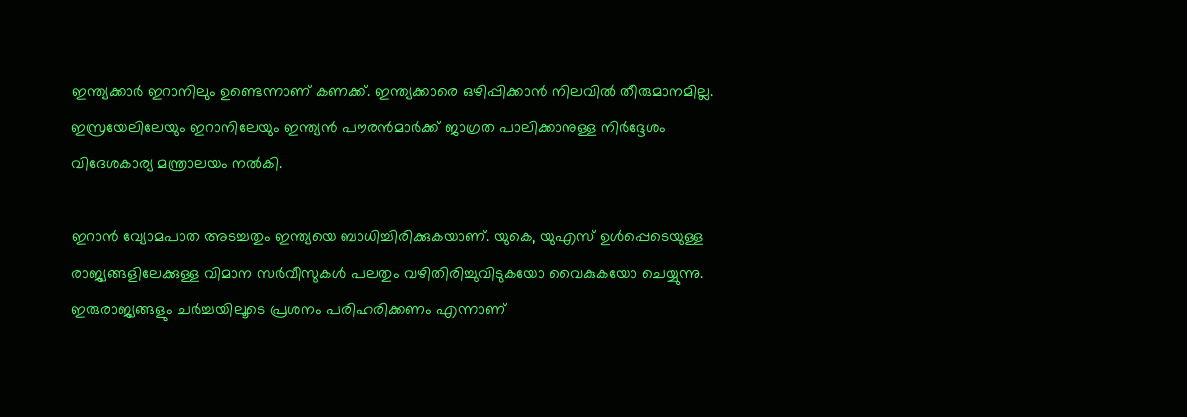ഇന്ത്യക്കാർ ഇറാനിലും ഉണ്ടെന്നാണ് കണക്ക്. ഇന്ത്യക്കാരെ ഒഴിപ്പിക്കാൻ നിലവിൽ തീരുമാനമില്ല. ഇസ്രയേലിലേയും ഇറാനിലേയും ഇന്ത്യൻ പൗരൻമാർക്ക് ജാഗ്രത പാലിക്കാനുള്ള നിർദ്ദേശം വിദേശകാര്യ മന്ത്രാലയം നൽകി.

ഇറാൻ വ്യോമപാത അടച്ചതും ഇന്ത്യയെ ബാധിച്ചിരിക്കുകയാണ്. യുകെ, യുഎസ് ഉൾപ്പെടെയുള്ള രാജ്യങ്ങളിലേക്കുള്ള വിമാന സർവീസുകൾ പലതും വഴിതിരിച്ചുവിടുകയോ വൈകുകയോ ചെയ്യുന്നു. ഇരുരാജ്യങ്ങളും ചർച്ചയിലൂടെ പ്രശനം പരിഹരിക്കണം എന്നാണ്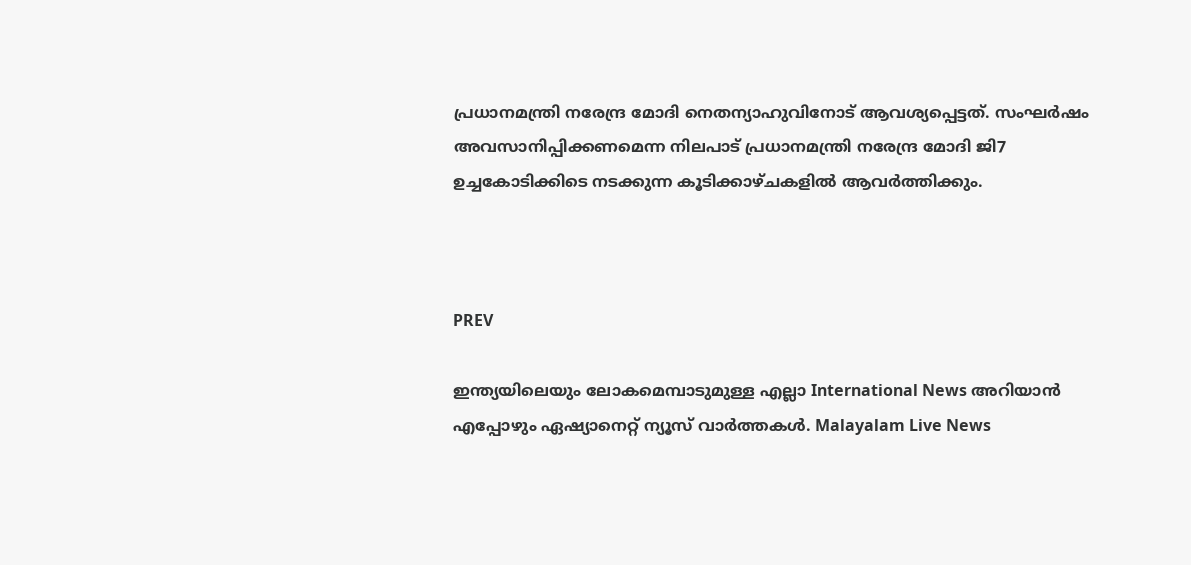പ്രധാനമന്ത്രി നരേന്ദ്ര മോദി നെതന്യാഹുവിനോട് ആവശ്യപ്പെട്ടത്. സംഘർഷം അവസാനിപ്പിക്കണമെന്ന നിലപാട് പ്രധാനമന്ത്രി നരേന്ദ്ര മോദി ജി7 ഉച്ചകോടിക്കിടെ നടക്കുന്ന കൂടിക്കാഴ്ചകളിൽ ആവർത്തിക്കും.



PREV

ഇന്ത്യയിലെയും ലോകമെമ്പാടുമുള്ള എല്ലാ International News അറിയാൻ എപ്പോഴും ഏഷ്യാനെറ്റ് ന്യൂസ് വാർത്തകൾ. Malayalam Live News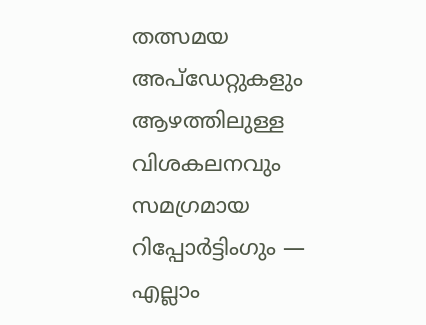തത്സമയ അപ്‌ഡേറ്റുകളും ആഴത്തിലുള്ള വിശകലനവും സമഗ്രമായ റിപ്പോർട്ടിംഗും — എല്ലാം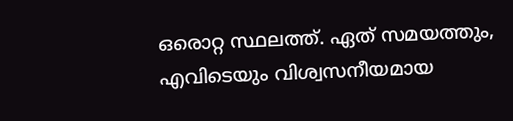ഒരൊറ്റ സ്ഥലത്ത്. ഏത് സമയത്തും, എവിടെയും വിശ്വസനീയമായ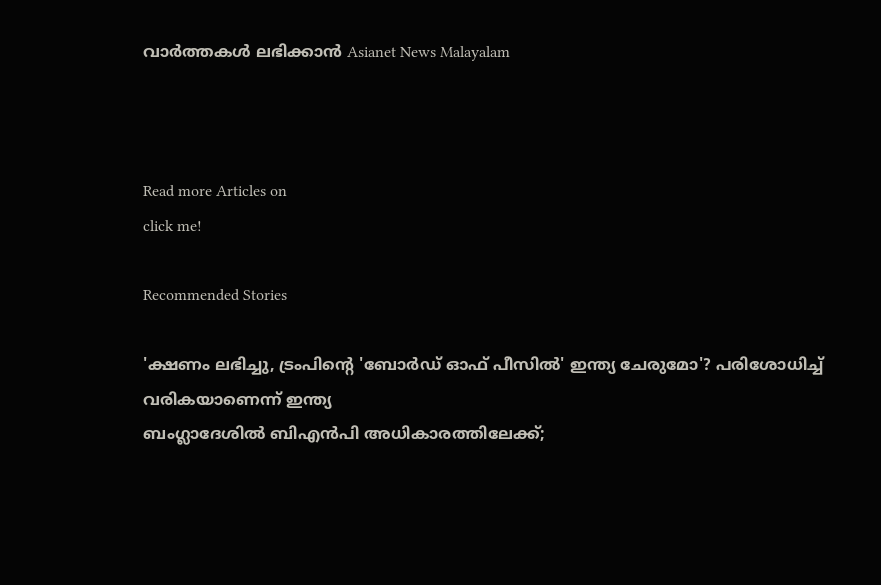വാർത്തകൾ ലഭിക്കാൻ Asianet News Malayalam



Read more Articles on
click me!

Recommended Stories

'ക്ഷണം ലഭിച്ചു, ട്രംപിന്റെ 'ബോര്‍ഡ് ഓഫ് പീസില്‍' ഇന്ത്യ ചേരുമോ'? പരിശോധിച്ച് വരികയാണെന്ന് ഇന്ത്യ
ബംഗ്ലാദേശിൽ ബിഎൻപി അധികാരത്തിലേക്ക്;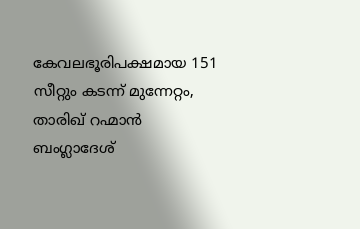കേവലഭൂരിപക്ഷമായ 151 സീറ്റും കടന്ന് മുന്നേറ്റം, താരിഖ് റഹ്മാന്‍ ബംഗ്ലാദേശ്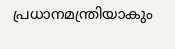പ്രധാനമന്ത്രിയാകും